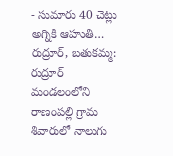- సుమారు 40 చెట్లు అగ్నికి ఆహుతి…
రుద్రూర్, బతుకమ్మ: రుద్రూర్ మండలంలోని రాణంపల్లి గ్రామ శివారులో నాలుగు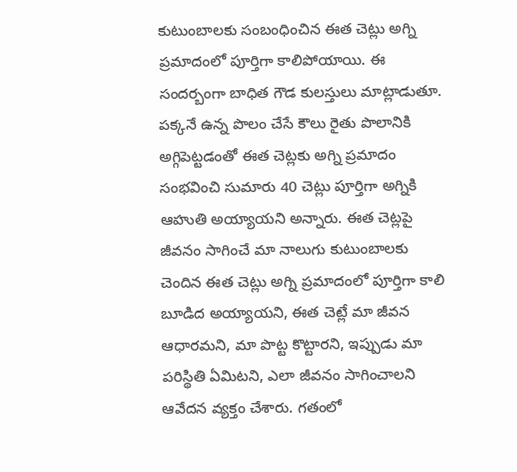కుటుంబాలకు సంబంధించిన ఈత చెట్లు అగ్ని ప్రమాదంలో పూర్తిగా కాలిపోయాయి. ఈ సందర్బంగా బాధిత గౌడ కులస్తులు మాట్లాడుతూ. పక్కనే ఉన్న పొలం చేసే కౌలు రైతు పొలానికి అగ్గిపెట్టడంతో ఈత చెట్లకు అగ్ని ప్రమాదం సంభవించి సుమారు 40 చెట్లు పూర్తిగా అగ్నికి ఆహుతి అయ్యాయని అన్నారు. ఈత చెట్లపై జీవనం సాగించే మా నాలుగు కుటుంబాలకు చెందిన ఈత చెట్లు అగ్ని ప్రమాదంలో పూర్తిగా కాలి బూడిద అయ్యాయని, ఈత చెట్లే మా జీవన ఆధారమని, మా పొట్ట కొట్టారని, ఇప్పుడు మా పరిస్థితి ఏమిటని, ఎలా జీవనం సాగించాలని ఆవేదన వ్యక్తం చేశారు. గతంలో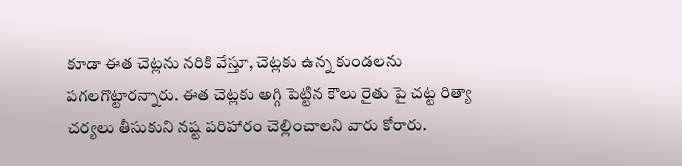కూడా ఈత చెట్లను నరికి వేస్తూ, చెట్లకు ఉన్న కుండలను పగలగొట్టారన్నారు. ఈత చెట్లకు అగ్గి పెట్టిన కౌలు రైతు పై చట్ట రిత్యా చర్యలు తీసుకుని నష్ట పరిహారం చెల్లించాలని వారు కోరారు.